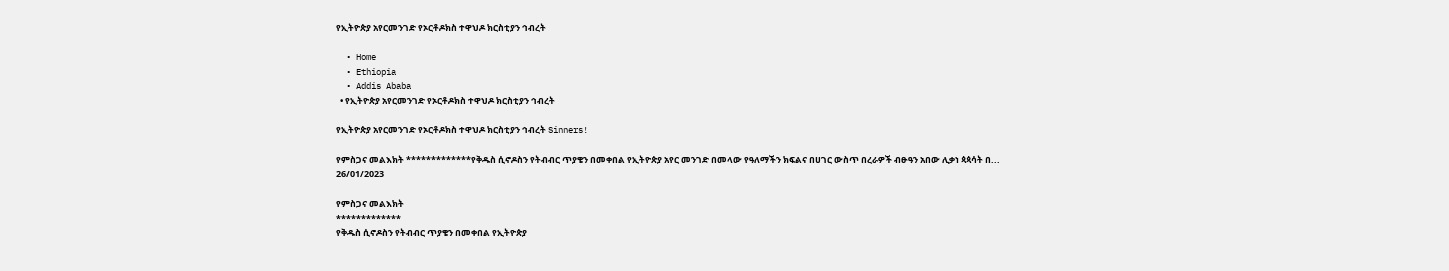የኢትዮጵያ አየርመንገድ የኦርቶዶክስ ተዋህዶ ክርስቲያን ኅብረት

  • Home
  • Ethiopia
  • Addis Ababa
  • የኢትዮጵያ አየርመንገድ የኦርቶዶክስ ተዋህዶ ክርስቲያን ኅብረት

የኢትዮጵያ አየርመንገድ የኦርቶዶክስ ተዋህዶ ክርስቲያን ኅብረት Sinners!

የምስጋና መልእክት *************የቅዱስ ሲኖዶስን የትብብር ጥያቄን በመቀበል የኢትዮጵያ አየር መንገድ በመላው የዓለማችን ክፍልና በሀገር ውስጥ በረራዎች ብፁዓን አበው ሊቃነ ጳጳሳት በ...
26/01/2023

የምስጋና መልእክት
*************
የቅዱስ ሲኖዶስን የትብብር ጥያቄን በመቀበል የኢትዮጵያ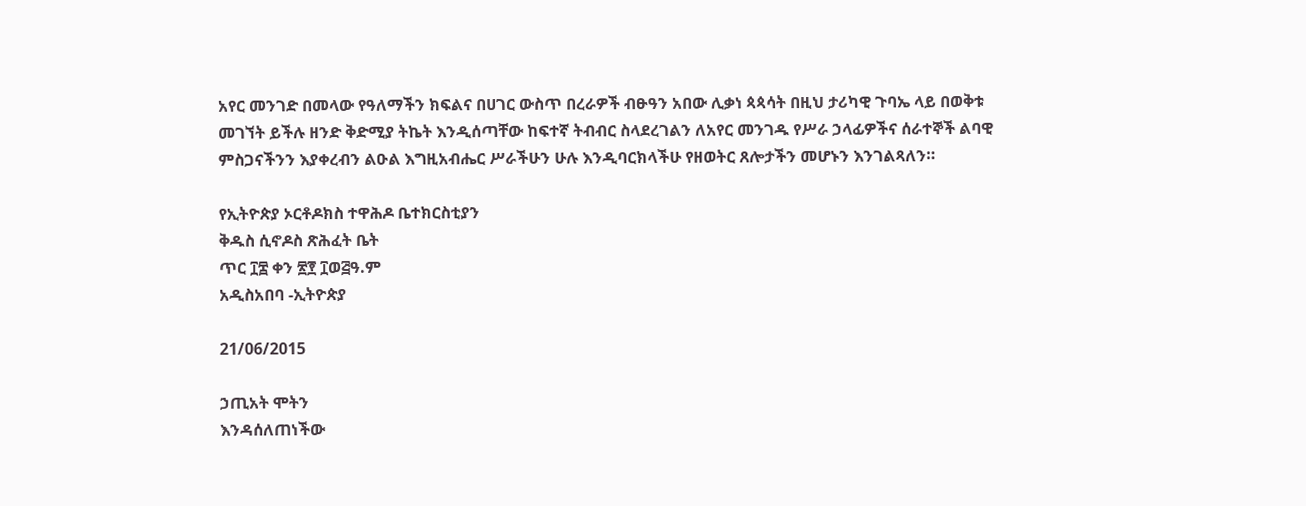አየር መንገድ በመላው የዓለማችን ክፍልና በሀገር ውስጥ በረራዎች ብፁዓን አበው ሊቃነ ጳጳሳት በዚህ ታሪካዊ ጉባኤ ላይ በወቅቱ መገኘት ይችሉ ዘንድ ቅድሚያ ትኬት እንዲሰጣቸው ከፍተኛ ትብብር ስላደረገልን ለአየር መንገዱ የሥራ ኃላፊዎችና ሰራተኞች ልባዊ ምስጋናችንን እያቀረብን ልዑል እግዚአብሔር ሥራችሁን ሁሉ እንዲባርክላችሁ የዘወትር ጸሎታችን መሆኑን እንገልጻለን።

የኢትዮጵያ ኦርቶዶክስ ተዋሕዶ ቤተክርስቲያን
ቅዱስ ሲኖዶስ ጽሕፈት ቤት
ጥር ፲፰ ቀን ፳፻ ፲ወ፭ዓ.ም
አዲስአበባ -ኢትዮጵያ

21/06/2015

ኃጢአት ሞትን
እንዳሰለጠነችው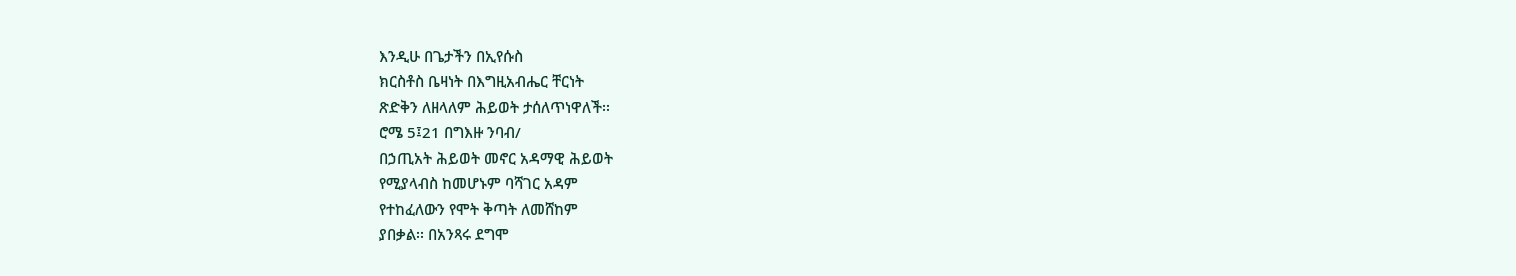እንዲሁ በጌታችን በኢየሱስ
ክርስቶስ ቤዛነት በእግዚአብሔር ቸርነት
ጽድቅን ለዘላለም ሕይወት ታሰለጥነዋለች፡፡
ሮሜ 5፤21 በግእዙ ንባብ/
በኃጢአት ሕይወት መኖር አዳማዊ ሕይወት
የሚያላብስ ከመሆኑም ባሻገር አዳም
የተከፈለውን የሞት ቅጣት ለመሸከም
ያበቃል፡፡ በአንጻሩ ደግሞ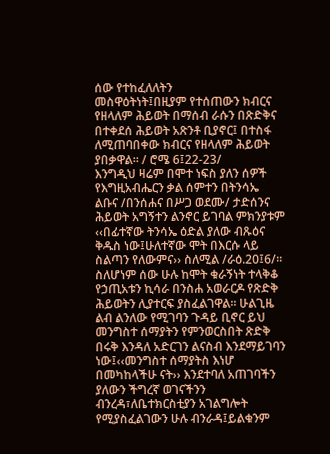ሰው የተከፈለለትን
መስዋዕትነት፤በዚያም የተሰጠውን ክብርና
የዘላለም ሕይወት በማሰብ ራሱን በጽድቅና
በተቀደሰ ሕይወት አጽንቶ ቢያኖር፤ በተስፋ
ለሚጠባበቀው ክብርና የዘላለም ሕይወት
ያበቃዋል፡፡ / ሮሜ 6፤22-23/
እንግዲህ ዛሬም በሞተ ነፍስ ያለን ሰዎች
የእግዚአብሔርን ቃል ሰምተን በትንሳኤ
ልቡና /በንሰሐና በሥጋ ወደሙ/ ታድሰንና
ሕይወት አግኝተን ልንኖር ይገባል ምክንያቱም
‹‹በፊተኛው ትንሳኤ ዕድል ያለው ብጹዕና
ቅዱስ ነው፤ሁለተኛው ሞት በእርሱ ላይ
ስልጣን የለውምና›› ስለሚል /ራዕ.20፤6/፡፡
ስለሆነም ሰው ሁሉ ከሞት ቁራኝነት ተላቅቆ
የኃጢአቱን ኪሳራ በንስሐ አወራርዶ የጽድቅ
ሕይወትን ሊያተርፍ ያስፈልገዋል፡፡ ሁልጊዜ
ልብ ልንለው የሚገባን ጉዳይ ቢኖር ይህ
መንግስተ ሰማያትን የምንወርስበት ጽድቅ
በሩቅ እንዳለ አድርገን ልናስብ እንደማይገባን
ነው፤‹‹መንግስተ ሰማያትስ እነሆ
በመካከላችሁ ናት›› እንደተባለ አጠገባችን
ያለውን ችግረኛ ወገናችንን
ብንረዳ፣ለቤተክርስቲያን አገልግሎት
የሚያስፈልገውን ሁሉ ብንራዳ፤ይልቁንም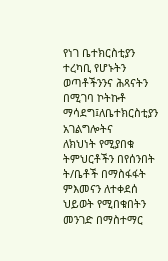የነገ ቤተክርስቲያን ተረካቢ የሆኑትን
ወጣቶችንንና ሕጻናትን በሚገባ ኮትኩቶ
ማሳደግ፤ለቤተክርስቲያን አገልግሎትና
ለክህነት የሚያበቁ ትምህርቶችን በየሰንበት
ት/ቤቶች በማስፋፋት ምእመናን ለተቀደሰ
ህይወት የሚበቁበትን መንገድ በማስተማር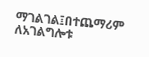ማገልገል፤በተጨማሪም ለአገልግሎቱ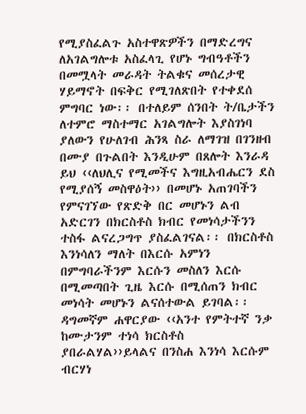የሚያስፈልጉ አስተዋጽዎችን በማድረግና
ለአገልግሎቱ አስፈላጊ የሆኑ ግብዓቶችን
በመሟላት መራዳት ትልቁና መሰረታዊ
ሃይማኖት በፍቅር የሚገለጽበት የተቀደሰ
ምግባር ነው፡፡ በተለይም ሰንበት ት/ቤታችን
ለተምሮ ማስተማር አገልግሎት እያስገነባ
ያለውን የሁለገብ ሕንጻ ስራ ለማገዝ በገንዘብ
በሙያ በጉልበት እንዲሁም በጸሎት እንራዳ
ይህ ‹‹ለህሊና የሚመችና እግዚአብሔርን ደስ
የሚያሰኝ መስዋዕት›› በመሆኑ አጠገባችን
የምናገኘው የጽድቅ በር መሆኑን ልብ
አድርገን በክርስቶስ ክብር የመነሳታችንን
ተስፋ ልናረጋግጥ ያስፈልገናል፡፡ በክርስቶስ
እንነሳለን ማለት በእርሱ አምነን
በምግባራችንም እርሱን መስለን እርሱ
በሚመጣበት ጊዜ እርሱ በሚሰጠን ክብር
መነሳት መሆኑን ልናሰተውል ይገባል፡፡
ዳግመኛም ሐዋርያው ‹‹አንተ የምትተኛ ንቃ
ከሙታንም ተነሳ ክርስቶስ
ያበራልሃል››ይላልና በንስሐ እንነሳ እርሱም ብርሃነ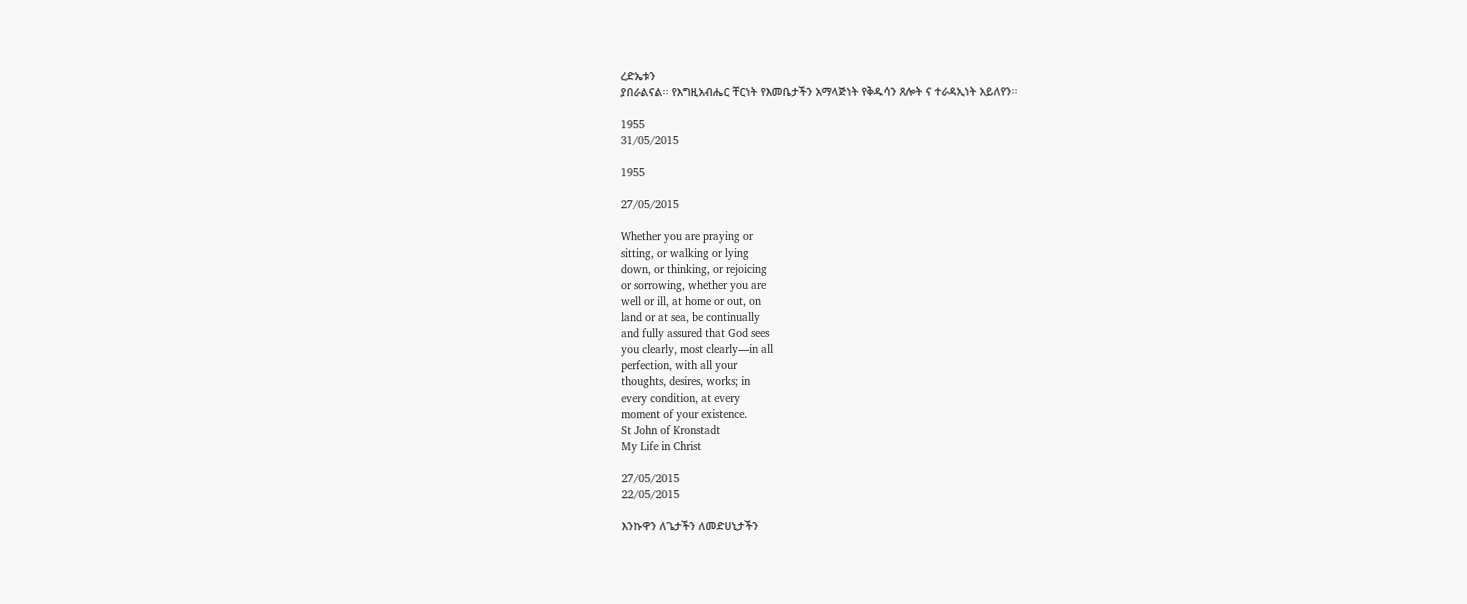ረድኤቱን
ያበራልናል፡፡ የእግዚአብሔር ቸርነት የእመቤታችን አማላጅነት የቅዱሳን ጸሎት ና ተራዳኢነት አይለየን፡፡

1955
31/05/2015

1955

27/05/2015

Whether you are praying or
sitting, or walking or lying
down, or thinking, or rejoicing
or sorrowing, whether you are
well or ill, at home or out, on
land or at sea, be continually
and fully assured that God sees
you clearly, most clearly—in all
perfection, with all your
thoughts, desires, works; in
every condition, at every
moment of your existence.
St John of Kronstadt
My Life in Christ

27/05/2015
22/05/2015

እንኩዋን ለጌታችን ለመድሀኒታችን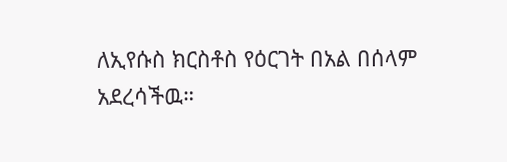ለኢየሱስ ክርስቶስ የዕርገት በአል በሰላም
አደረሳችዉ።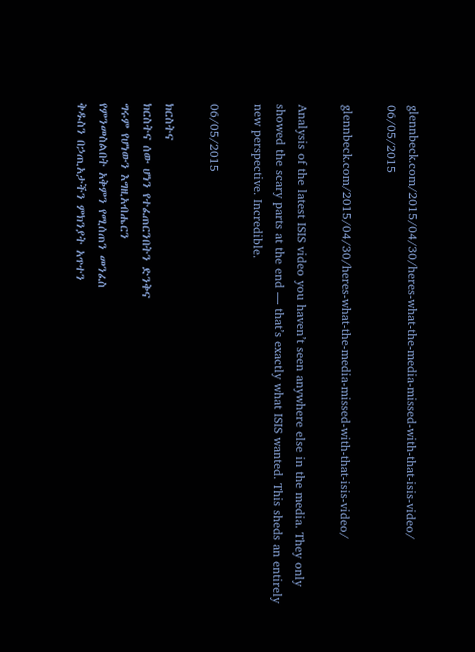glennbeck.com/2015/04/30/heres-what-the-media-missed-with-that-isis-video/
06/05/2015

glennbeck.com/2015/04/30/heres-what-the-media-missed-with-that-isis-video/

Analysis of the latest ISIS video you haven’t seen anywhere else in the media. They only showed the scary parts at the end — that’s exactly what ISIS wanted. This sheds an entirely new perspective. Incredible.

06/05/2015

ክርስትና
ክርስትና ሰው ሆነን የተፈጠርንበትን ድንቅና
ግሩም የሆነውን እግዚአብሔርን
የምንመስልበት አቅምን የሚሰጠን መንፈስ
ቅዱስን በኃጢአታችን ምክንያት አጥተን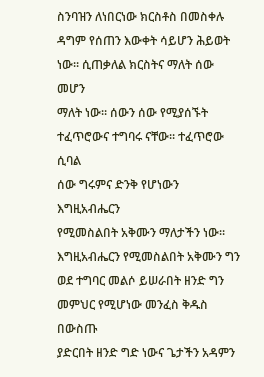ስንባዝን ለነበርነው ክርስቶስ በመስቀሉ
ዳግም የሰጠን እውቀት ሳይሆን ሕይወት
ነው። ሲጠቃለል ክርስትና ማለት ሰው መሆን
ማለት ነው። ሰውን ሰው የሚያሰኙት
ተፈጥሮውና ተግባሩ ናቸው። ተፈጥሮው ሲባል
ሰው ግሩምና ድንቅ የሆነውን እግዚአብሔርን
የሚመስልበት አቅሙን ማለታችን ነው።
እግዚአብሔርን የሚመስልበት አቅሙን ግን
ወደ ተግባር መልሶ ይሠራበት ዘንድ ግን
መምህር የሚሆነው መንፈስ ቅዱስ በውስጡ
ያድርበት ዘንድ ግድ ነውና ጌታችን አዳምን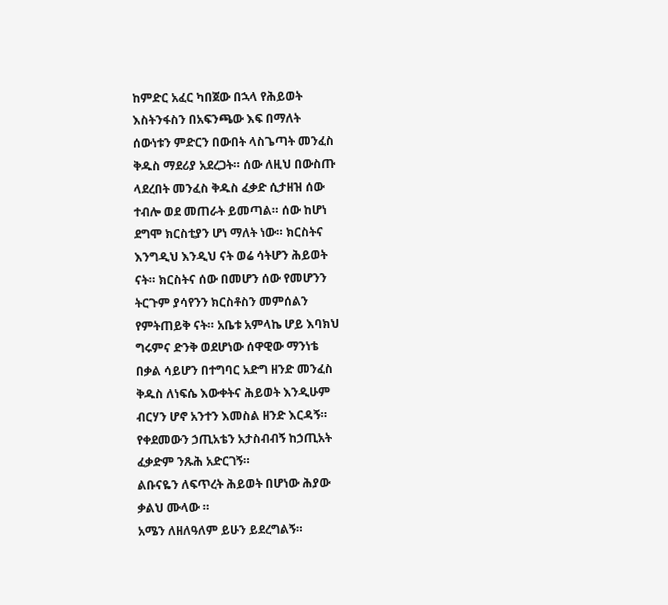ከምድር አፈር ካበጀው በኋላ የሕይወት
እስትንፋስን በአፍንጫው እፍ በማለት
ሰውነቱን ምድርን በውበት ላስጌጣት መንፈስ
ቅዱስ ማደሪያ አደረጋት። ሰው ለዚህ በውስጡ
ላደረበት መንፈስ ቅዱስ ፈቃድ ሲታዘዝ ሰው
ተብሎ ወደ መጠራት ይመጣል። ሰው ከሆነ
ደግሞ ክርስቲያን ሆነ ማለት ነው። ክርስትና
እንግዲህ እንዲህ ናት ወሬ ሳትሆን ሕይወት
ናት። ክርስትና ሰው በመሆን ሰው የመሆንን
ትርጉም ያሳየንን ክርስቶስን መምሰልን
የምትጠይቅ ናት። አቤቱ አምላኬ ሆይ እባክህ
ግሩምና ድንቅ ወደሆነው ሰዋዊው ማንነቴ
በቃል ሳይሆን በተግባር አድግ ዘንድ መንፈስ
ቅዱስ ለነፍሴ እውቀትና ሕይወት እንዲሁም
ብርሃን ሆኖ አንተን እመስል ዘንድ እርዳኝ።
የቀደመውን ኃጢአቴን አታስብብኝ ከኃጢአት
ፈቃድም ንጹሕ አድርገኝ።
ልቡናዬን ለፍጥረት ሕይወት በሆነው ሕያው
ቃልህ ሙላው ።
አሜን ለዘለዓለም ይሁን ይደረግልኝ።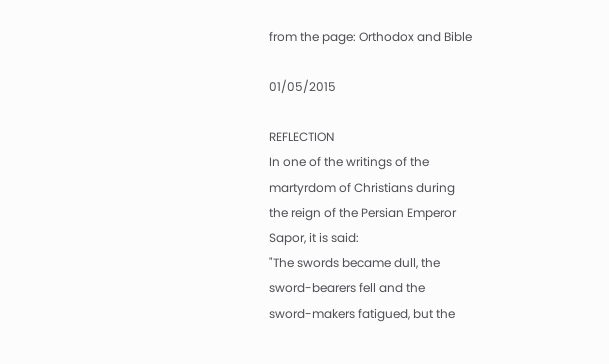from the page: Orthodox and Bible

01/05/2015

REFLECTION
In one of the writings of the
martyrdom of Christians during
the reign of the Persian Emperor
Sapor, it is said:
"The swords became dull, the
sword-bearers fell and the
sword-makers fatigued, but the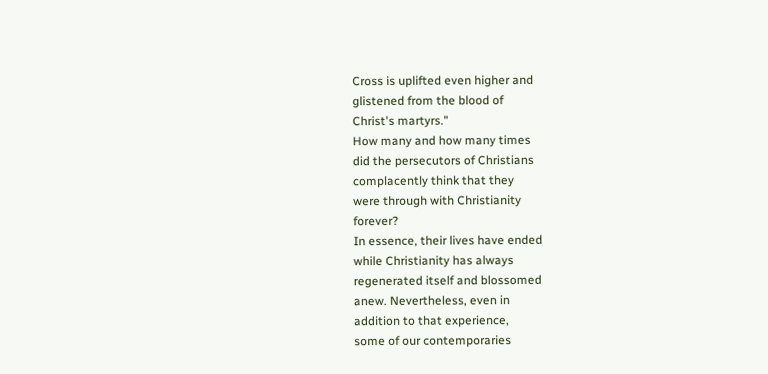Cross is uplifted even higher and
glistened from the blood of
Christ's martyrs."
How many and how many times
did the persecutors of Christians
complacently think that they
were through with Christianity
forever?
In essence, their lives have ended
while Christianity has always
regenerated itself and blossomed
anew. Nevertheless, even in
addition to that experience,
some of our contemporaries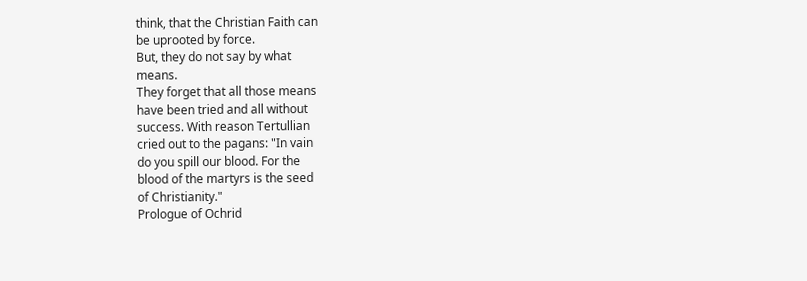think, that the Christian Faith can
be uprooted by force.
But, they do not say by what
means.
They forget that all those means
have been tried and all without
success. With reason Tertullian
cried out to the pagans: "In vain
do you spill our blood. For the
blood of the martyrs is the seed
of Christianity."
Prologue of Ochrid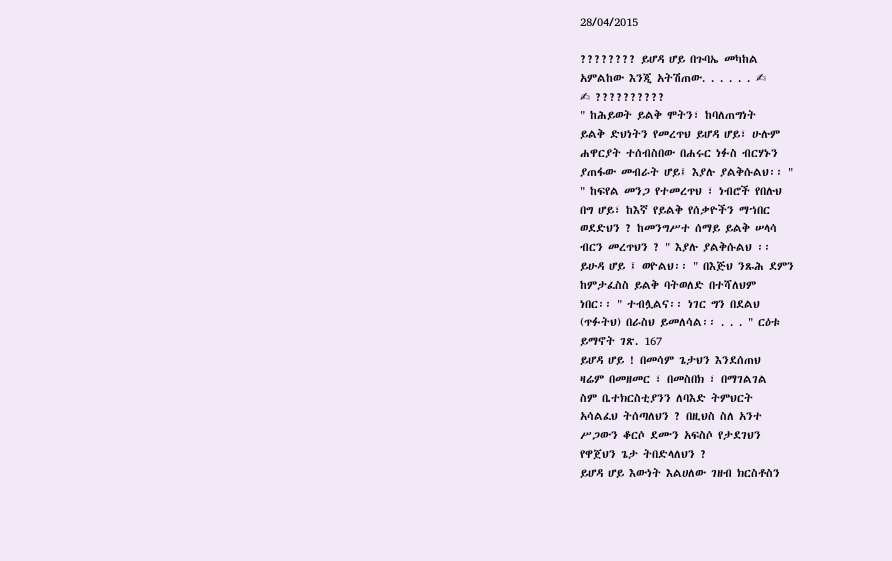28/04/2015

???????? ይሆዳ ሆይ በጉባኤ መካከል
አምልከው እንጂ አትሽጠው. . . . . . ✍
✍ ??????????
" ከሕይወት ይልቅ ሞትን፣ ከባለጠግነት
ይልቅ ድህነትን የመረጥህ ይሆዳ ሆይ፣ ሁሉም
ሐዋርያት ተሰብስበው በሐሩር ነፉስ ብርሃኑን
ያጠፋው መብራት ሆይ፤ እያሉ ያልቅሱልህ፡፡ "
" ከፍየል መንጋ የተመረጥህ ፣ ነብሮች የበሉህ
በግ ሆይ፣ ከእኛ የይልቅ የሰቃዮችን ማኀበር
ወደድህን ? ከመንግሥተ ሰማይ ይልቅ ሠላሳ
ብርን መረጥህን ? " እያሉ ያልቅሱልህ ፡፡
ይሁዳ ሆይ ፤ ወዮልህ፡፡ " በእጅህ ንጹሕ ደምን
ከምታፈስስ ይልቅ ባትወለድ በተሻለህም
ነበር፡፡ " ተብሏልና፡፡ ነገር ግን በደልህ
(ጥፉትህ) በራስህ ይመለሳል፡፡ . . . " ርዕቱ
ይማኖት ገጽ. 167
ይሆዳ ሆይ ! በመሳም ጌታህን እንደሰጠህ
ዛሬም በመዘመር ፣ በመስበክ ፣ በማገልገል
ስም ቤተክርስቲያንን ለባእድ ትምህርት
አሳልፈህ ትሰጣለህን ? በዚህስ ስለ አንተ
ሥጋውን ቆርሶ ደሙን አፍስሶ የታደገህን
የዋጀህን ጌታ ትበድላለህን ?
ይሆዳ ሆይ እውነት እልሀለው ገዘብ ክርስቶስን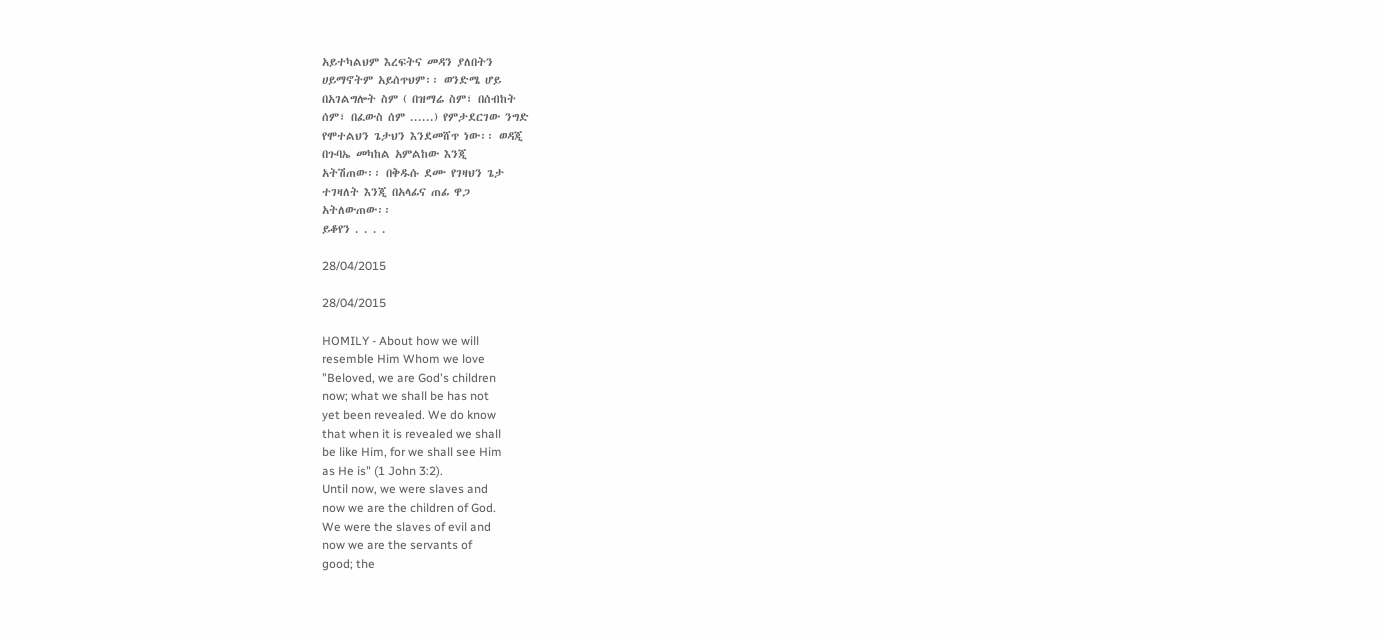አይተካልህም እረፍትና መዳን ያለበትን
ሀይማኖትም አይሰጥህም፡፡ ወንድሜ ሆይ
በአገልግሎት ስም ( በዝማሬ ስም፣ በሰብከት
ሰም፣ በፈውስ ሰም ......) የምታደርገው ንግድ
የሞተልህን ጌታህን እንደመሸጥ ነው፡፡ ወዳጂ
በጉባኤ መካከል አምልከው እንጂ
አትሽጠው፡፡ በቅዱሱ ደሙ የገዛህን ጌታ
ተገዛለት እንጂ በአላፊና ጠፊ ዋጋ
አትለውጠው፡፡
ይቆየን . . . .

28/04/2015

28/04/2015

HOMILY - About how we will
resemble Him Whom we love
"Beloved, we are God's children
now; what we shall be has not
yet been revealed. We do know
that when it is revealed we shall
be like Him, for we shall see Him
as He is" (1 John 3:2).
Until now, we were slaves and
now we are the children of God.
We were the slaves of evil and
now we are the servants of
good; the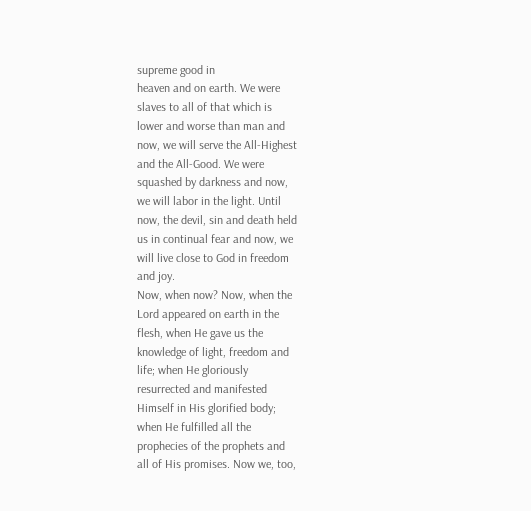supreme good in
heaven and on earth. We were
slaves to all of that which is
lower and worse than man and
now, we will serve the All-Highest
and the All-Good. We were
squashed by darkness and now,
we will labor in the light. Until
now, the devil, sin and death held
us in continual fear and now, we
will live close to God in freedom
and joy.
Now, when now? Now, when the
Lord appeared on earth in the
flesh, when He gave us the
knowledge of light, freedom and
life; when He gloriously
resurrected and manifested
Himself in His glorified body;
when He fulfilled all the
prophecies of the prophets and
all of His promises. Now we, too,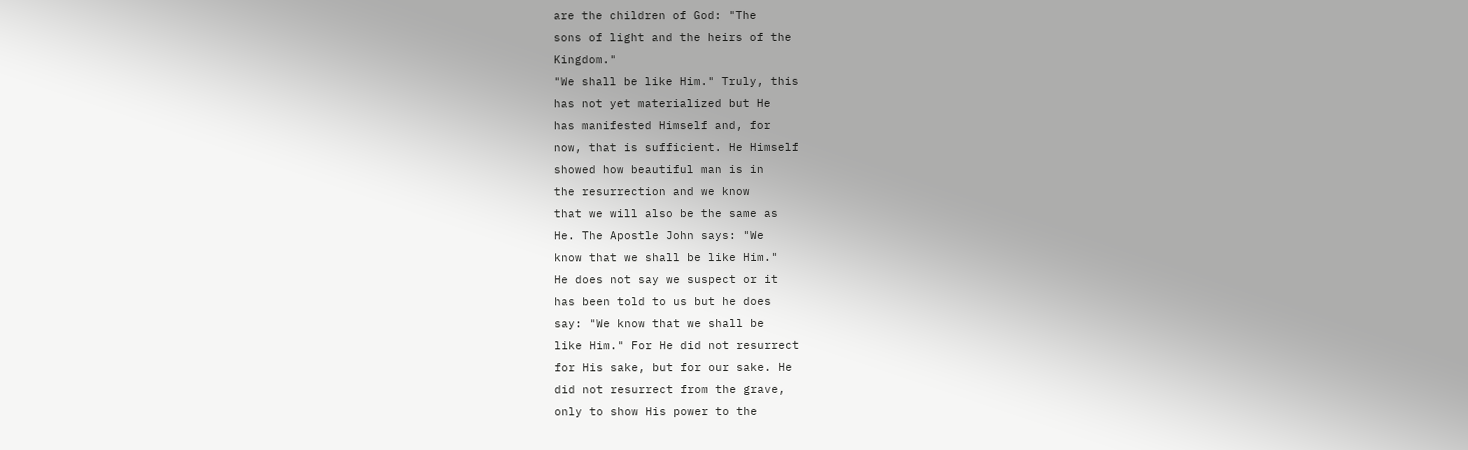are the children of God: "The
sons of light and the heirs of the
Kingdom."
"We shall be like Him." Truly, this
has not yet materialized but He
has manifested Himself and, for
now, that is sufficient. He Himself
showed how beautiful man is in
the resurrection and we know
that we will also be the same as
He. The Apostle John says: "We
know that we shall be like Him."
He does not say we suspect or it
has been told to us but he does
say: "We know that we shall be
like Him." For He did not resurrect
for His sake, but for our sake. He
did not resurrect from the grave,
only to show His power to the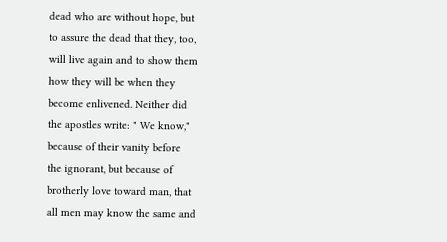dead who are without hope, but
to assure the dead that they, too,
will live again and to show them
how they will be when they
become enlivened. Neither did
the apostles write: " We know,"
because of their vanity before
the ignorant, but because of
brotherly love toward man, that
all men may know the same and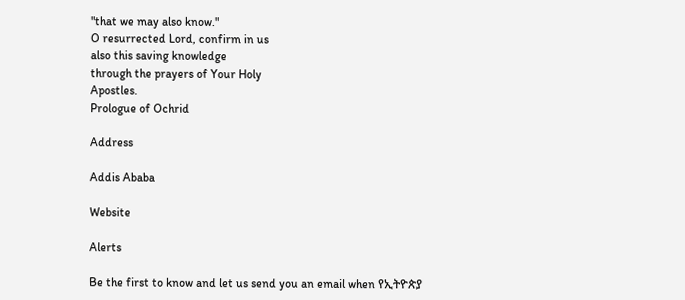"that we may also know."
O resurrected Lord, confirm in us
also this saving knowledge
through the prayers of Your Holy
Apostles.
Prologue of Ochrid

Address

Addis Ababa

Website

Alerts

Be the first to know and let us send you an email when የኢትዮጵያ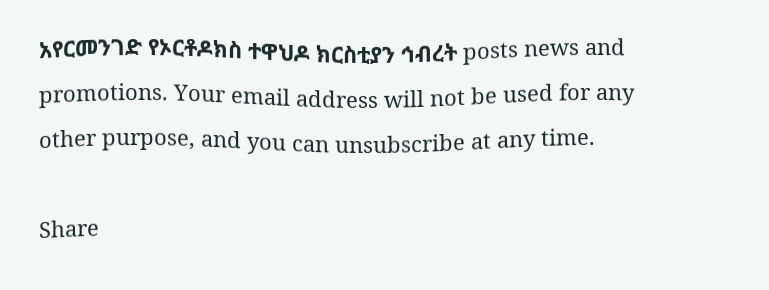አየርመንገድ የኦርቶዶክስ ተዋህዶ ክርስቲያን ኅብረት posts news and promotions. Your email address will not be used for any other purpose, and you can unsubscribe at any time.

Share